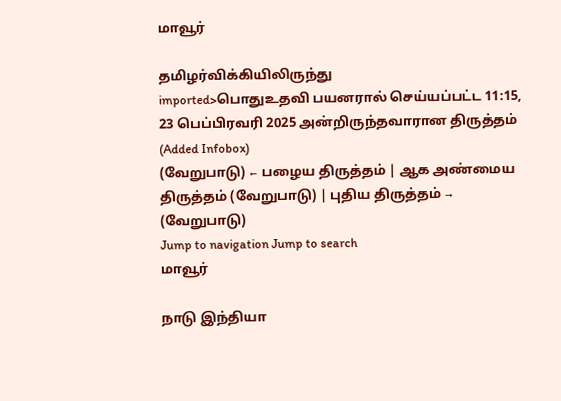மாவூர்

தமிழர்விக்கியிலிருந்து
imported>பொதுஉதவி பயனரால் செய்யப்பட்ட 11:15, 23 பெப்பிரவரி 2025 அன்றிருந்தவாரான திருத்தம் (Added Infobox)
(வேறுபாடு) ← பழைய திருத்தம் | ஆக அண்மைய திருத்தம் (வேறுபாடு) | புதிய திருத்தம் → (வேறுபாடு)
Jump to navigation Jump to search
மாவூர்

நாடு இந்தியா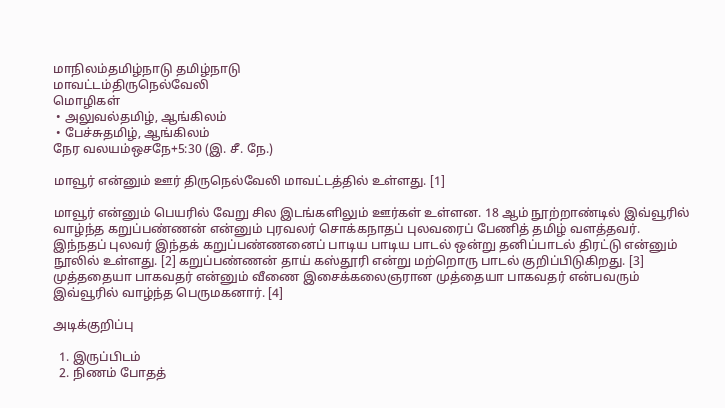மாநிலம்தமிழ்நாடு தமிழ்நாடு
மாவட்டம்திருநெல்வேலி
மொழிகள்
 • அலுவல்தமிழ், ஆங்கிலம்
 • பேச்சுதமிழ், ஆங்கிலம்
நேர வலயம்ஒசநே+5:30 (இ. சீ. நே.)

மாவூர் என்னும் ஊர் திருநெல்வேலி மாவட்டத்தில் உள்ளது. [1]

மாவூர் என்னும் பெயரில் வேறு சில இடங்களிலும் ஊர்கள் உள்ளன. 18 ஆம் நூற்றாண்டில் இவ்வூரில் வாழ்ந்த கறுப்பண்ணன் என்னும் புரவலர் சொக்கநாதப் புலவரைப் பேணித் தமிழ் வளத்தவர். இந்நதப் புலவர் இந்தக் கறுப்பண்ணனைப் பாடிய பாடிய பாடல் ஒன்று தனிப்பாடல் திரட்டு என்னும் நூலில் உள்ளது. [2] கறுப்பண்ணன் தாய் கஸ்தூரி என்று மற்றொரு பாடல் குறிப்பிடுகிறது. [3] முத்ததையா பாகவதர் என்னும் வீணை இசைக்கலைஞரான முத்தையா பாகவதர் என்பவரும் இவ்வூரில் வாழ்ந்த பெருமகனார். [4]

அடிக்குறிப்பு

  1. இருப்பிடம்
  2. நிணம் போதத்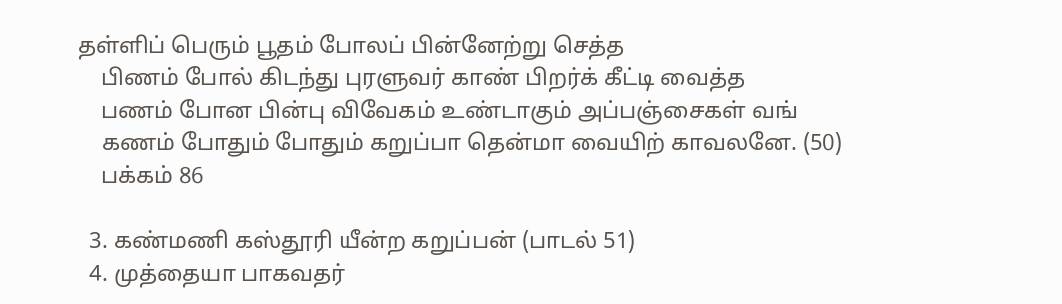தள்ளிப் பெரும் பூதம் போலப் பின்னேற்று செத்த
    பிணம் போல் கிடந்து புரளுவர் காண் பிறர்க் கீட்டி வைத்த
    பணம் போன பின்பு விவேகம் உண்டாகும் அப்பஞ்சைகள் வங்
    கணம் போதும் போதும் கறுப்பா தென்மா வையிற் காவலனே. (50)
    பக்கம் 86

  3. கண்மணி கஸ்தூரி யீன்ற கறுப்பன் (பாடல் 51)
  4. முத்தையா பாகவதர்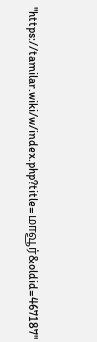"https://tamilar.wiki/w/index.php?title=மாவூர்&oldid=467187"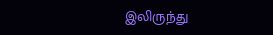இலிருந்து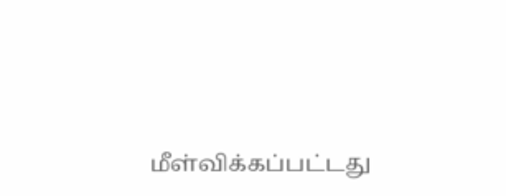மீள்விக்கப்பட்டது